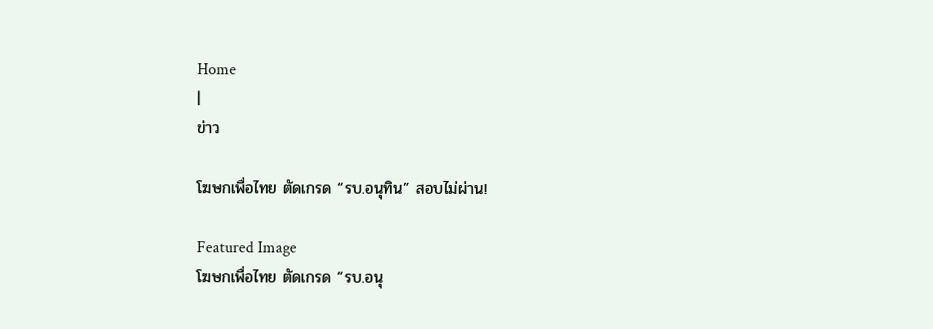Home
|
ข่าว

โฆษกเพื่อไทย ตัดเกรด “รบ.อนุทิน” สอบไม่ผ่าน!

Featured Image
โฆษกเพื่อไทย ตัดเกรด “รบ.อนุ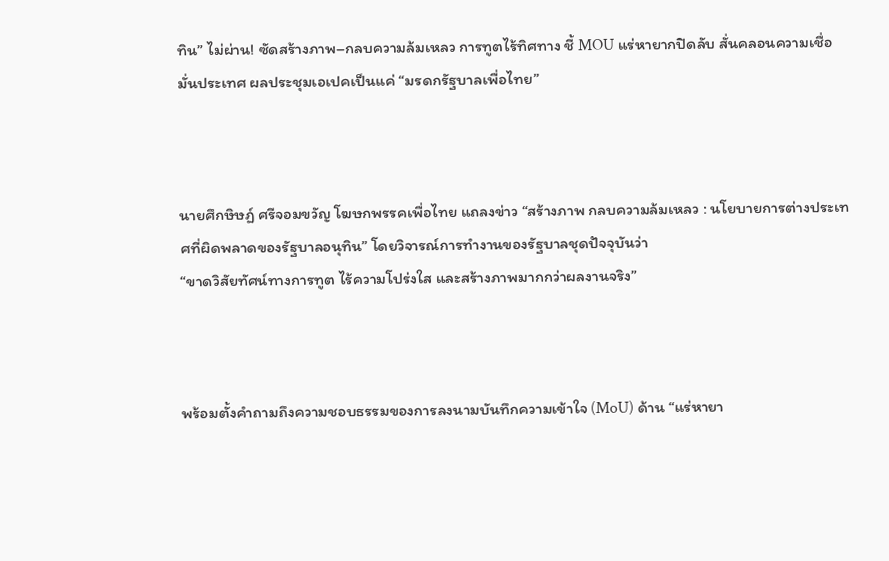ทิน” ไม่ผ่าน! ซัดสร้างภาพ–กลบความล้มเหลว การทูตไร้ทิศทาง ชี้ MOU แร่หายากปิดลับ สั่นคลอนความเชื่อมั่นประเทศ ผลประชุมเอเปคเป็นแค่ “มรดกรัฐบาลเพื่อไทย”



นายศึกษิษฏ์ ศรีจอมขวัญ โฆษกพรรคเพื่อไทย แถลงข่าว “สร้างภาพ กลบความล้มเหลว : นโยบายการต่างประเทศที่ผิดพลาดของรัฐบาลอนุทิน” โดยวิจารณ์การทำงานของรัฐบาลชุดปัจจุบันว่า
“ขาดวิสัยทัศน์ทางการทูต ไร้ความโปร่งใส และสร้างภาพมากกว่าผลงานจริง”



พร้อมตั้งคำถามถึงความชอบธรรมของการลงนามบันทึกความเข้าใจ (MoU) ด้าน “แร่หายา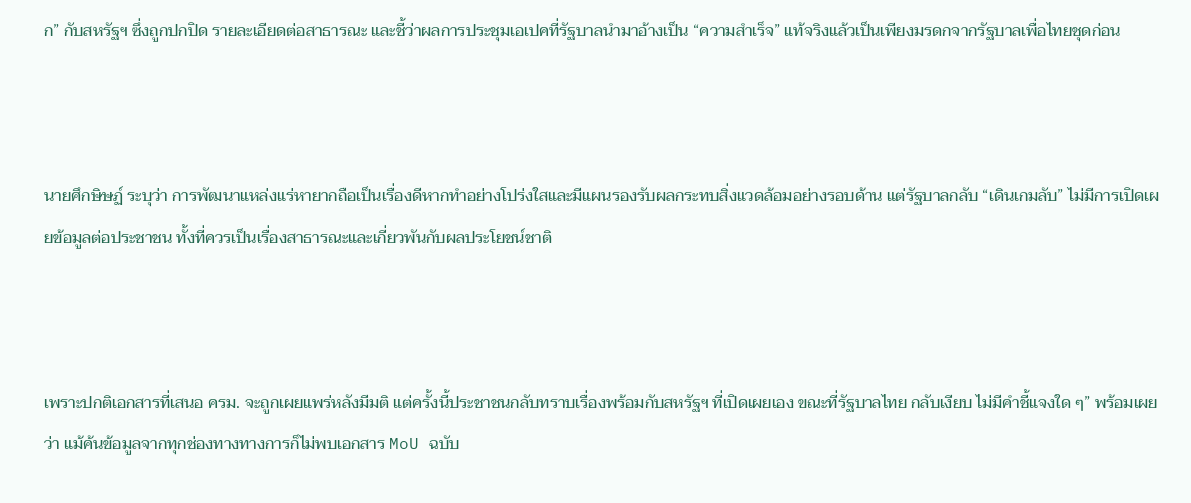ก” กับสหรัฐฯ ซึ่งถูกปกปิด รายละเอียดต่อสาธารณะ และชี้ว่าผลการประชุมเอเปคที่รัฐบาลนำมาอ้างเป็น “ความสำเร็จ” แท้จริงแล้วเป็นเพียงมรดกจากรัฐบาลเพื่อไทยชุดก่อน



นายศึกษิษฏ์ ระบุว่า การพัฒนาแหล่งแร่หายากถือเป็นเรื่องดีหากทำอย่างโปร่งใสและมีแผนรองรับผลกระทบสิ่งแวดล้อมอย่างรอบด้าน แต่รัฐบาลกลับ “เดินเกมลับ” ไม่มีการเปิดเผยข้อมูลต่อประชาชน ทั้งที่ควรเป็นเรื่องสาธารณะและเกี่ยวพันกับผลประโยชน์ชาติ



เพราะปกติเอกสารที่เสนอ ครม. จะถูกเผยแพร่หลังมีมติ แต่ครั้งนี้ประชาชนกลับทราบเรื่องพร้อมกับสหรัฐฯ ที่เปิดเผยเอง ขณะที่รัฐบาลไทย กลับเงียบ ไม่มีคำชี้แจงใด ๆ” พร้อมเผยว่า แม้ค้นข้อมูลจากทุกช่องทางทางการก็ไม่พบเอกสาร MoU ฉบับ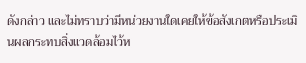ดังกล่าว และไม่ทราบว่ามีหน่วยงานใดเคยให้ข้อสังเกตหรือประเมินผลกระทบสิ่งแวดล้อมไว้ห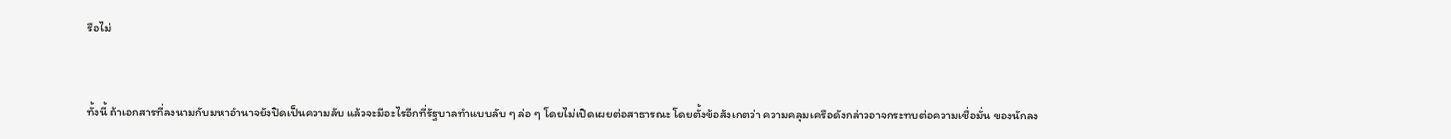รือไม่



ทั้งนี้ ถ้าเอกสารที่ลงนามกับมหาอำนาจยังปิดเป็นความลับ แล้วจะมีอะไรอีกที่รัฐบาลทำแบบลับ ๆ ล่อ ๆ โดยไม่เปิดเผยต่อสาธารณะ โดยตั้งข้อสังเกตว่า ความคลุมเครือดังกล่าวอาจกระทบต่อความเชื่อมั่น ของนักลง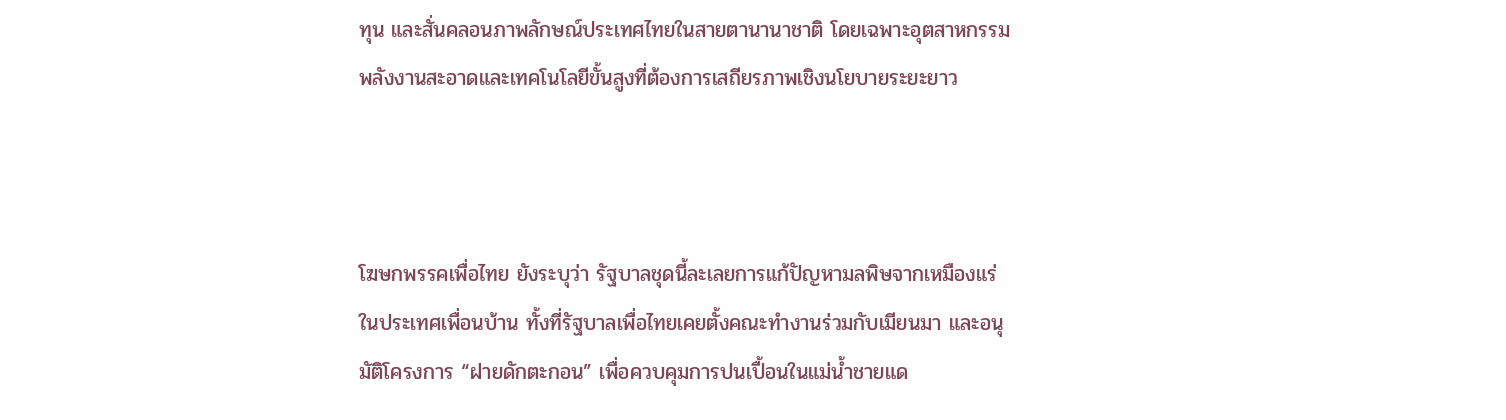ทุน และสั่นคลอนภาพลักษณ์ประเทศไทยในสายตานานาชาติ โดยเฉพาะอุตสาหกรรมพลังงานสะอาดและเทคโนโลยีขั้นสูงที่ต้องการเสถียรภาพเชิงนโยบายระยะยาว



โฆษกพรรคเพื่อไทย ยังระบุว่า รัฐบาลชุดนี้ละเลยการแก้ปัญหามลพิษจากเหมืองแร่ในประเทศเพื่อนบ้าน ทั้งที่รัฐบาลเพื่อไทยเคยตั้งคณะทำงานร่วมกับเมียนมา และอนุมัติโครงการ “ฝายดักตะกอน” เพื่อควบคุมการปนเปื้อนในแม่น้ำชายแด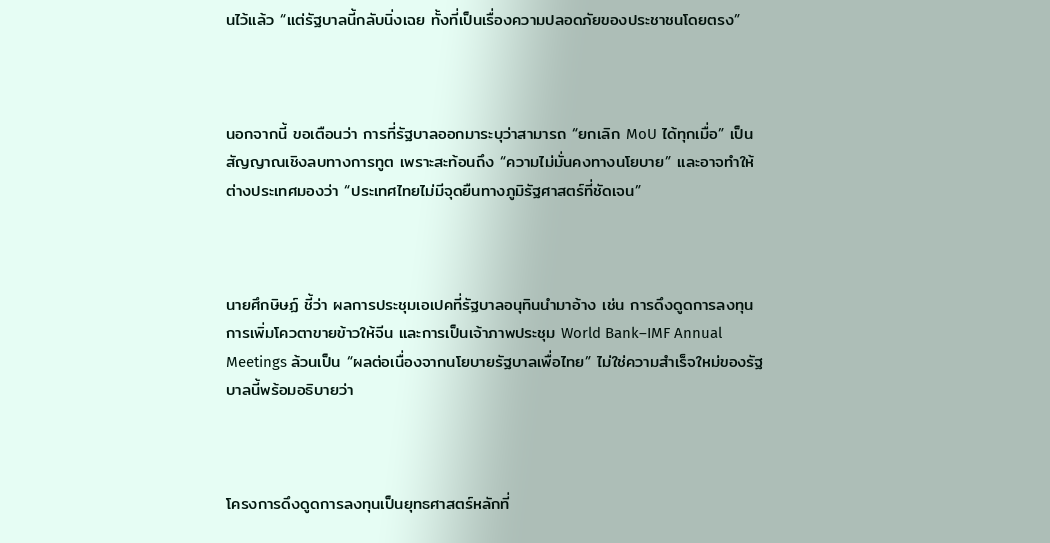นไว้แล้ว “แต่รัฐบาลนี้กลับนิ่งเฉย ทั้งที่เป็นเรื่องความปลอดภัยของประชาชนโดยตรง”



นอกจากนี้ ขอเตือนว่า การที่รัฐบาลออกมาระบุว่าสามารถ “ยกเลิก MoU ได้ทุกเมื่อ” เป็นสัญญาณเชิงลบทางการทูต เพราะสะท้อนถึง “ความไม่มั่นคงทางนโยบาย” และอาจทำให้ต่างประเทศมองว่า “ประเทศไทยไม่มีจุดยืนทางภูมิรัฐศาสตร์ที่ชัดเจน”



นายศึกษิษฏ์ ชี้ว่า ผลการประชุมเอเปคที่รัฐบาลอนุทินนำมาอ้าง เช่น การดึงดูดการลงทุน การเพิ่มโควตาขายข้าวให้จีน และการเป็นเจ้าภาพประชุม World Bank–IMF Annual Meetings ล้วนเป็น “ผลต่อเนื่องจากนโยบายรัฐบาลเพื่อไทย” ไม่ใช่ความสำเร็จใหม่ของรัฐบาลนี้พร้อมอธิบายว่า



โครงการดึงดูดการลงทุนเป็นยุทธศาสตร์หลักที่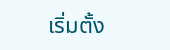เริ่มตั้ง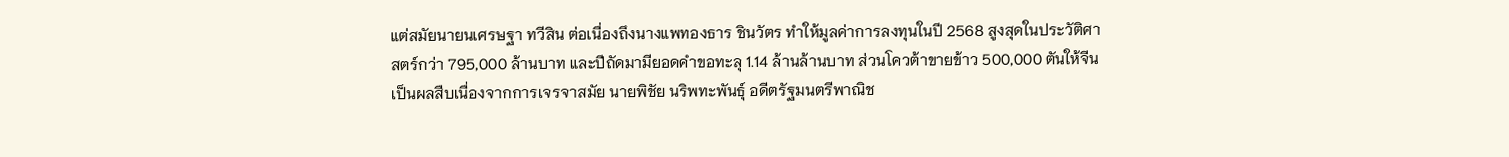แต่สมัยนายนเศรษฐา ทวีสิน ต่อเนื่องถึงนางแพทองธาร ชินวัตร ทำให้มูลค่าการลงทุนในปี 2568 สูงสุดในประวัติศาสตร์กว่า 795,000 ล้านบาท และปีถัดมามียอดคำขอทะลุ 1.14 ล้านล้านบาท ส่วนโควต้าขายข้าว 500,000 ตันให้จีน เป็นผลสืบเนื่องจากการเจรจาสมัย นายพิชัย นริพทะพันธุ์ อดีตรัฐมนตรีพาณิช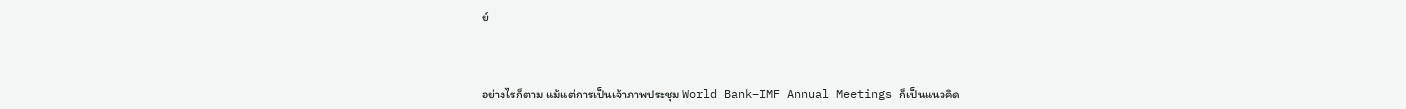ย์



อย่างไรก็ตาม แม้แต่การเป็นเจ้าภาพประชุม World Bank–IMF Annual Meetings ก็เป็นแนวคิด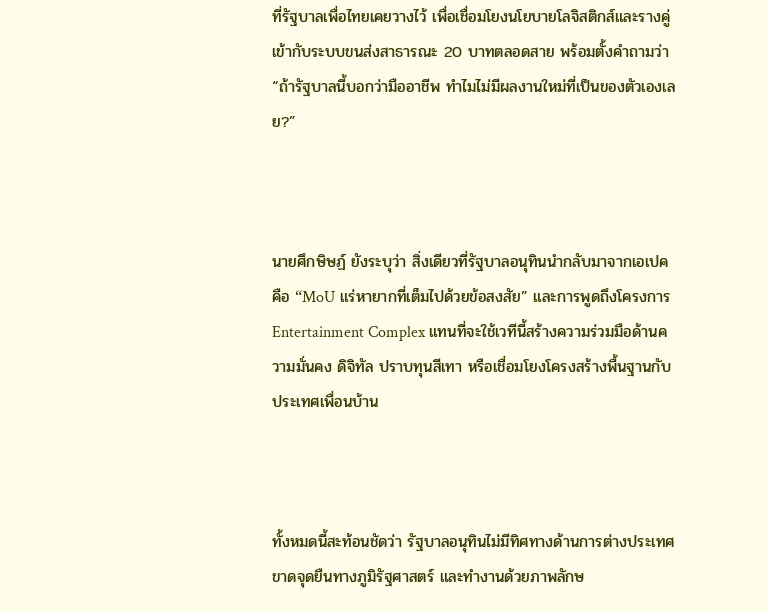ที่รัฐบาลเพื่อไทยเคยวางไว้ เพื่อเชื่อมโยงนโยบายโลจิสติกส์และรางคู่เข้ากับระบบขนส่งสาธารณะ 20 บาทตลอดสาย พร้อมตั้งคำถามว่า “ถ้ารัฐบาลนี้บอกว่ามืออาชีพ ทำไมไม่มีผลงานใหม่ที่เป็นของตัวเองเลย?”



นายศึกษิษฏ์ ยังระบุว่า สิ่งเดียวที่รัฐบาลอนุทินนำกลับมาจากเอเปค คือ “MoU แร่หายากที่เต็มไปด้วยข้อสงสัย” และการพูดถึงโครงการ Entertainment Complex แทนที่จะใช้เวทีนี้สร้างความร่วมมือด้านความมั่นคง ดิจิทัล ปราบทุนสีเทา หรือเชื่อมโยงโครงสร้างพื้นฐานกับประเทศเพื่อนบ้าน



ทั้งหมดนี้สะท้อนชัดว่า รัฐบาลอนุทินไม่มีทิศทางด้านการต่างประเทศ ขาดจุดยืนทางภูมิรัฐศาสตร์ และทำงานด้วยภาพลักษ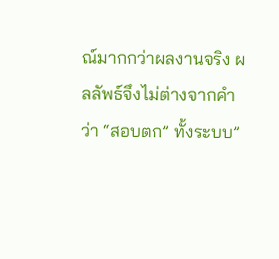ณ์มากกว่าผลงานจริง ผลลัพธ์จึงไม่ต่างจากคำว่า “สอบตก” ทั้งระบบ”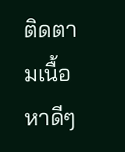ติดตามเนื้อหาดีๆ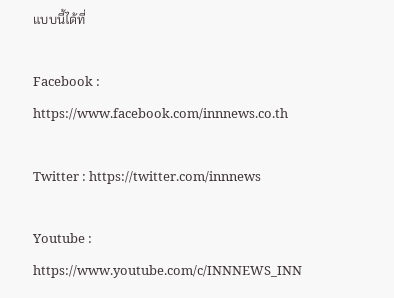แบบนี้ได้ที่

Facebook : https://www.facebook.com/innnews.co.th

Twitter : https://twitter.com/innnews

Youtube : https://www.youtube.com/c/INNNEWS_INN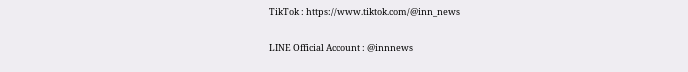TikTok : https://www.tiktok.com/@inn_news

LINE Official Account : @innnews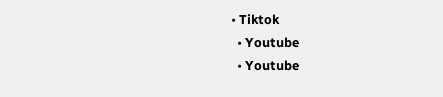• Tiktok
  • Youtube
  • Youtube